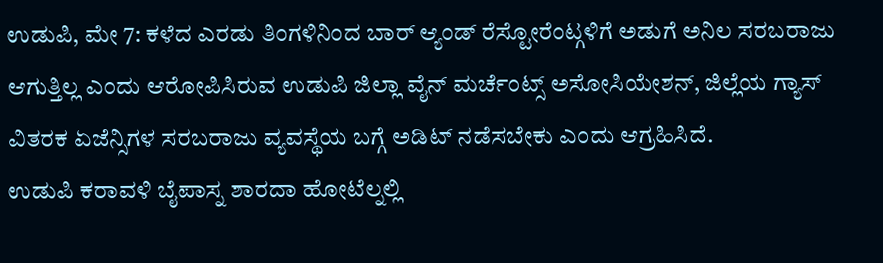ಉಡುಪಿ, ಮೇ 7: ಕಳೆದ ಎರಡು ತಿಂಗಳಿನಿಂದ ಬಾರ್ ಆ್ಯಂಡ್ ರೆಸ್ಟೋರೆಂಟ್ಗಳಿಗೆ ಅಡುಗೆ ಅನಿಲ ಸರಬರಾಜು ಆಗುತ್ತಿಲ್ಲ ಎಂದು ಆರೋಪಿಸಿರುವ ಉಡುಪಿ ಜಿಲ್ಲಾ ವೈನ್ ಮರ್ಚೆಂಟ್ಸ್ ಅಸೋಸಿಯೇಶನ್, ಜಿಲ್ಲೆಯ ಗ್ಯಾಸ್ ವಿತರಕ ಏಜೆನ್ಸಿಗಳ ಸರಬರಾಜು ವ್ಯವಸ್ಥೆಯ ಬಗ್ಗೆ ಅಡಿಟ್ ನಡೆಸಬೇಕು ಎಂದು ಆಗ್ರಹಿಸಿದೆ.
ಉಡುಪಿ ಕರಾವಳಿ ಬೈಪಾಸ್ನ ಶಾರದಾ ಹೋಟೆಲ್ನಲ್ಲಿ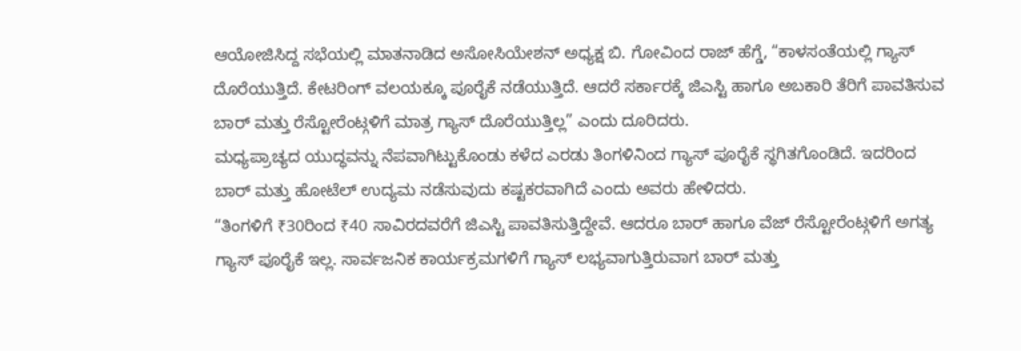ಆಯೋಜಿಸಿದ್ದ ಸಭೆಯಲ್ಲಿ ಮಾತನಾಡಿದ ಅಸೋಸಿಯೇಶನ್ ಅಧ್ಯಕ್ಷ ಬಿ. ಗೋವಿಂದ ರಾಜ್ ಹೆಗ್ಡೆ, “ಕಾಳಸಂತೆಯಲ್ಲಿ ಗ್ಯಾಸ್ ದೊರೆಯುತ್ತಿದೆ. ಕೇಟರಿಂಗ್ ವಲಯಕ್ಕೂ ಪೂರೈಕೆ ನಡೆಯುತ್ತಿದೆ. ಆದರೆ ಸರ್ಕಾರಕ್ಕೆ ಜಿಎಸ್ಟಿ ಹಾಗೂ ಅಬಕಾರಿ ತೆರಿಗೆ ಪಾವತಿಸುವ ಬಾರ್ ಮತ್ತು ರೆಸ್ಟೋರೆಂಟ್ಗಳಿಗೆ ಮಾತ್ರ ಗ್ಯಾಸ್ ದೊರೆಯುತ್ತಿಲ್ಲ” ಎಂದು ದೂರಿದರು.
ಮಧ್ಯಪ್ರಾಚ್ಯದ ಯುದ್ಧವನ್ನು ನೆಪವಾಗಿಟ್ಟುಕೊಂಡು ಕಳೆದ ಎರಡು ತಿಂಗಳಿನಿಂದ ಗ್ಯಾಸ್ ಪೂರೈಕೆ ಸ್ಥಗಿತಗೊಂಡಿದೆ. ಇದರಿಂದ ಬಾರ್ ಮತ್ತು ಹೋಟೆಲ್ ಉದ್ಯಮ ನಡೆಸುವುದು ಕಷ್ಟಕರವಾಗಿದೆ ಎಂದು ಅವರು ಹೇಳಿದರು.
“ತಿಂಗಳಿಗೆ ₹30ರಿಂದ ₹40 ಸಾವಿರದವರೆಗೆ ಜಿಎಸ್ಟಿ ಪಾವತಿಸುತ್ತಿದ್ದೇವೆ. ಆದರೂ ಬಾರ್ ಹಾಗೂ ವೆಜ್ ರೆಸ್ಟೋರೆಂಟ್ಗಳಿಗೆ ಅಗತ್ಯ ಗ್ಯಾಸ್ ಪೂರೈಕೆ ಇಲ್ಲ. ಸಾರ್ವಜನಿಕ ಕಾರ್ಯಕ್ರಮಗಳಿಗೆ ಗ್ಯಾಸ್ ಲಭ್ಯವಾಗುತ್ತಿರುವಾಗ ಬಾರ್ ಮತ್ತು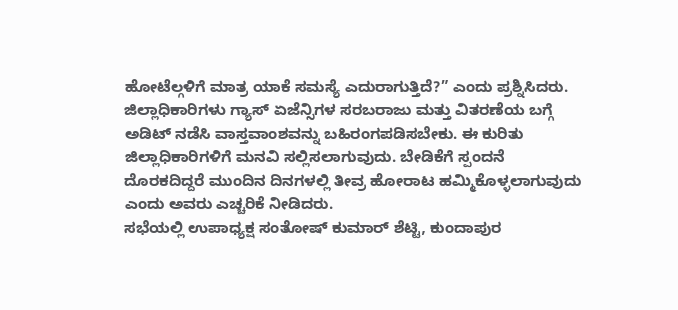ಹೋಟೆಲ್ಗಳಿಗೆ ಮಾತ್ರ ಯಾಕೆ ಸಮಸ್ಯೆ ಎದುರಾಗುತ್ತಿದೆ?” ಎಂದು ಪ್ರಶ್ನಿಸಿದರು.
ಜಿಲ್ಲಾಧಿಕಾರಿಗಳು ಗ್ಯಾಸ್ ಏಜೆನ್ಸಿಗಳ ಸರಬರಾಜು ಮತ್ತು ವಿತರಣೆಯ ಬಗ್ಗೆ ಅಡಿಟ್ ನಡೆಸಿ ವಾಸ್ತವಾಂಶವನ್ನು ಬಹಿರಂಗಪಡಿಸಬೇಕು. ಈ ಕುರಿತು ಜಿಲ್ಲಾಧಿಕಾರಿಗಳಿಗೆ ಮನವಿ ಸಲ್ಲಿಸಲಾಗುವುದು. ಬೇಡಿಕೆಗೆ ಸ್ಪಂದನೆ ದೊರಕದಿದ್ದರೆ ಮುಂದಿನ ದಿನಗಳಲ್ಲಿ ತೀವ್ರ ಹೋರಾಟ ಹಮ್ಮಿಕೊಳ್ಳಲಾಗುವುದು ಎಂದು ಅವರು ಎಚ್ಚರಿಕೆ ನೀಡಿದರು.
ಸಭೆಯಲ್ಲಿ ಉಪಾಧ್ಯಕ್ಷ ಸಂತೋಷ್ ಕುಮಾರ್ ಶೆಟ್ಟಿ, ಕುಂದಾಪುರ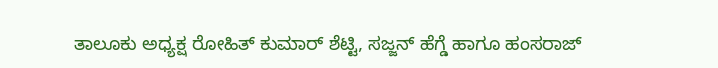ತಾಲೂಕು ಅಧ್ಯಕ್ಷ ರೋಹಿತ್ ಕುಮಾರ್ ಶೆಟ್ಟಿ, ಸಜ್ಜನ್ ಹೆಗ್ಡೆ ಹಾಗೂ ಹಂಸರಾಜ್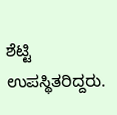ಶೆಟ್ಟಿ ಉಪಸ್ಥಿತರಿದ್ದರು.